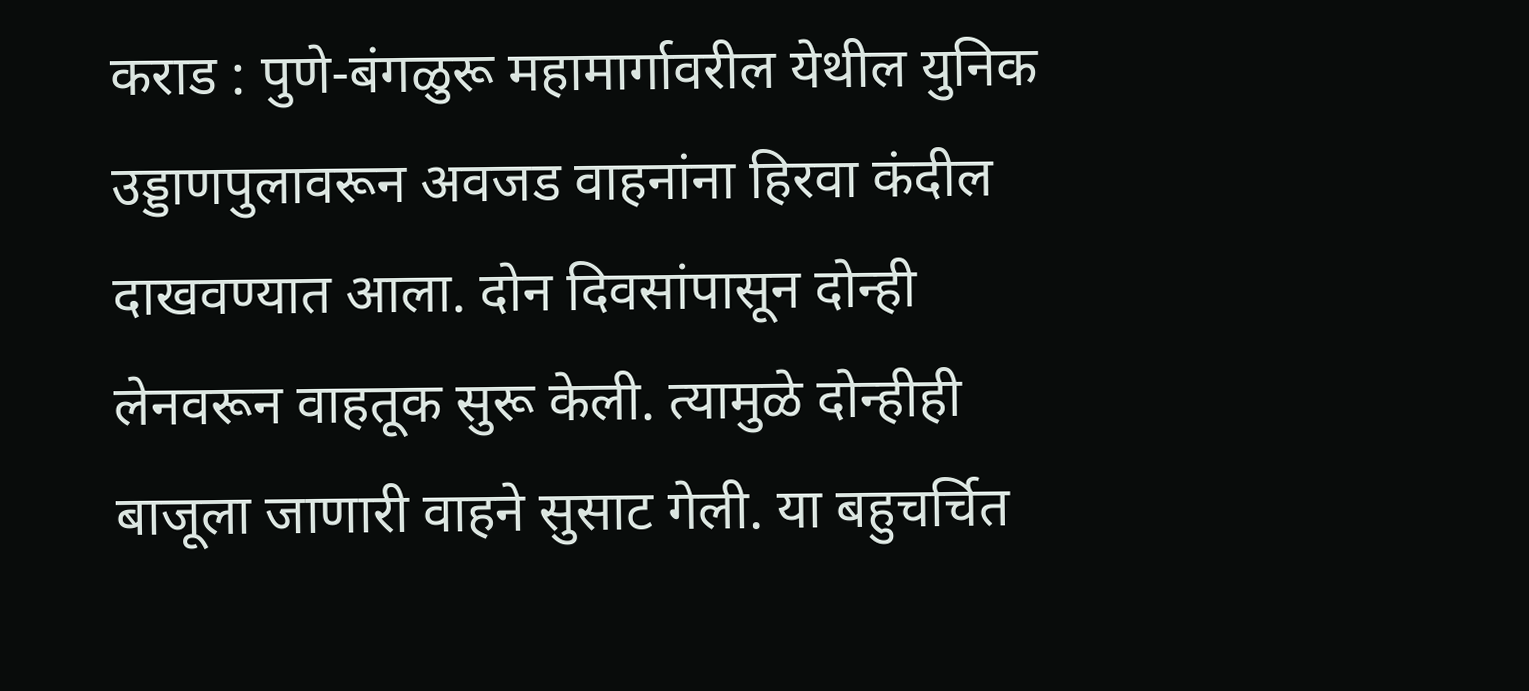कराड : पुणे-बंगळुरू महामार्गावरील येथील युनिक उड्डाणपुलावरून अवजड वाहनांना हिरवा कंदील दाखवण्यात आला. दोन दिवसांपासून दोन्ही लेनवरून वाहतूक सुरू केली. त्यामुळे दोन्हीही बाजूला जाणारी वाहने सुसाट गेली. या बहुचर्चित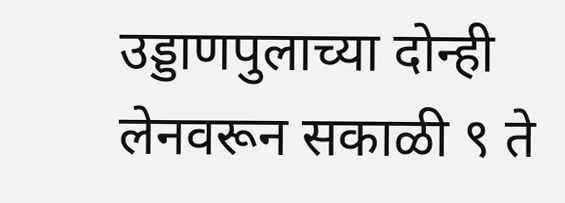उड्डाणपुलाच्या दोन्ही लेनवरून सकाळी ९ ते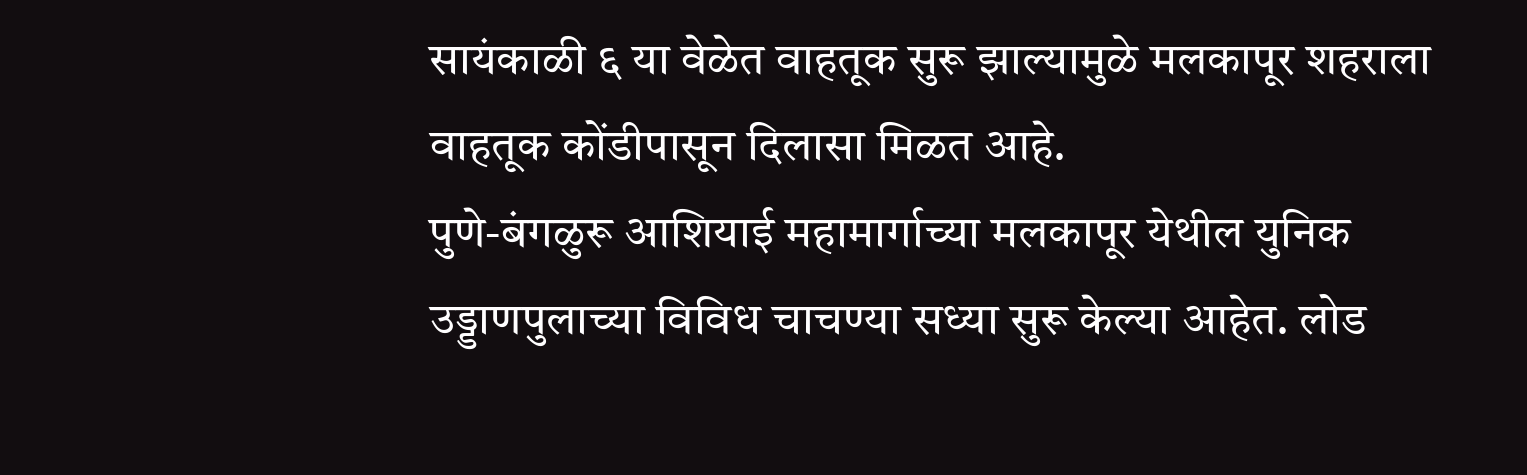सायंकाळी ६ या वेळेत वाहतूक सुरू झाल्यामुळे मलकापूर शहराला वाहतूक कोंडीपासून दिलासा मिळत आहे.
पुणे-बंगळुरू आशियाई महामार्गाच्या मलकापूर येथील युनिक उड्डाणपुलाच्या विविध चाचण्या सध्या सुरू केल्या आहेत. लोड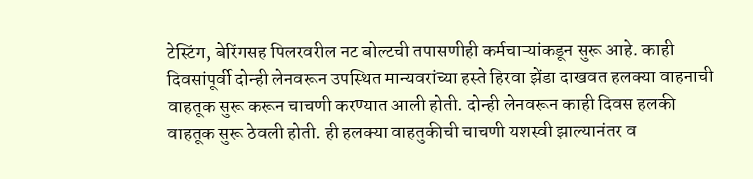टेस्टिंग, बेरिंगसह पिलरवरील नट बोल्टची तपासणीही कर्मचाऱ्यांकडून सुरू आहे. काही दिवसांपूर्वी दोन्ही लेनवरून उपस्थित मान्यवरांच्या हस्ते हिरवा झेंडा दाखवत हलक्या वाहनाची वाहतूक सुरू करून चाचणी करण्यात आली होती. दोन्ही लेनवरून काही दिवस हलकी वाहतूक सुरू ठेवली होती. ही हलक्या वाहतुकीची चाचणी यशस्वी झाल्यानंतर व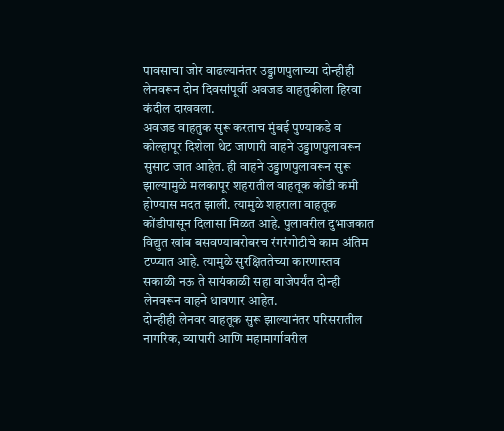पावसाचा जोर वाढल्यानंतर उड्डाणपुलाच्या दोन्हीही लेनवरून दोन दिवसांपूर्वी अवजड वाहतुकीला हिरवा कंदील दाखवला.
अवजड वाहतुक सुरू करताच मुंबई पुण्याकडे व कोल्हापूर दिशेला थेट जाणारी वाहने उड्डाणपुलावरून सुसाट जात आहेत. ही वाहने उड्डाणपुलावरून सुरू झाल्यामुळे मलकापूर शहरातील वाहतूक कोंडी कमी होण्यास मदत झाली. त्यामुळे शहराला वाहतूक कोंडीपासून दिलासा मिळत आहे. पुलावरील दुभाजकात विद्युत खांब बसवण्याबरोबरच रंगरंगोटीचे काम अंतिम टप्प्यात आहे. त्यामुळे सुरक्षिततेच्या कारणास्तव सकाळी नऊ ते सायंकाळी सहा वाजेपर्यंत दोन्ही लेनवरून वाहने धावणार आहेत.
दोन्हीही लेनवर वाहतूक सुरू झाल्यानंतर परिसरातील नागरिक, व्यापारी आणि महामार्गावरील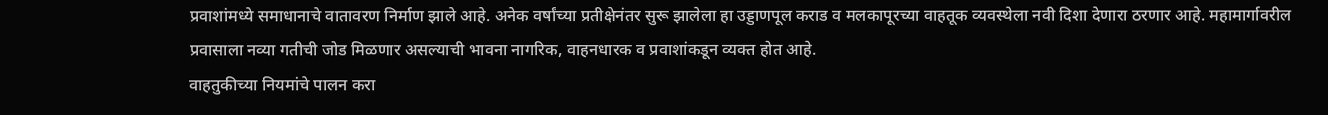प्रवाशांमध्ये समाधानाचे वातावरण निर्माण झाले आहे. अनेक वर्षांच्या प्रतीक्षेनंतर सुरू झालेला हा उड्डाणपूल कराड व मलकापूरच्या वाहतूक व्यवस्थेला नवी दिशा देणारा ठरणार आहे. महामार्गावरील प्रवासाला नव्या गतीची जोड मिळणार असल्याची भावना नागरिक, वाहनधारक व प्रवाशांकडून व्यक्त होत आहे.
वाहतुकीच्या नियमांचे पालन करा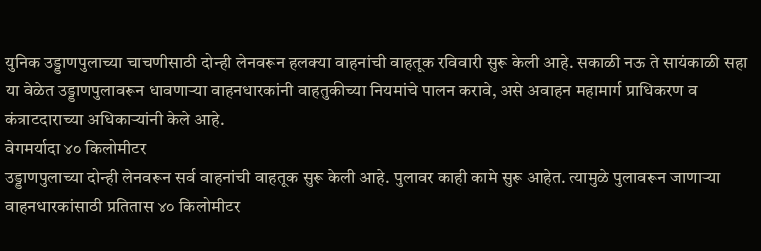युनिक उड्डाणपुलाच्या चाचणीसाठी दोन्ही लेनवरून हलक्या वाहनांची वाहतूक रविवारी सुरू केली आहे. सकाळी नऊ ते सायंकाळी सहा या वेळेत उड्डाणपुलावरून धावणाऱ्या वाहनधारकांनी वाहतुकीच्या नियमांचे पालन करावे, असे अवाहन महामार्ग प्राधिकरण व कंत्राटदाराच्या अधिकाऱ्यांनी केले आहे.
वेगमर्यादा ४० किलोमीटर
उड्डाणपुलाच्या दोन्ही लेनवरून सर्व वाहनांची वाहतूक सुरू केली आहे. पुलावर काही कामे सुरू आहेत. त्यामुळे पुलावरून जाणाऱ्या वाहनधारकांसाठी प्रतितास ४० किलोमीटर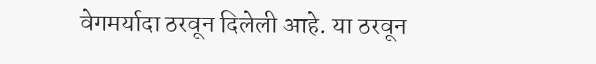वेगमर्यादा ठरवून दिलेली आहे. या ठरवून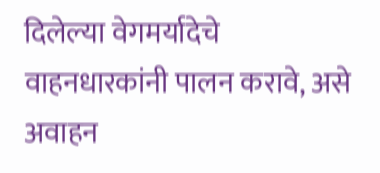दिलेल्या वेगमर्यादेचे वाहनधारकांनी पालन करावे, असे अवाहन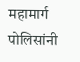महामार्ग पोलिसांनी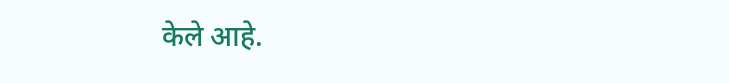केले आहे.